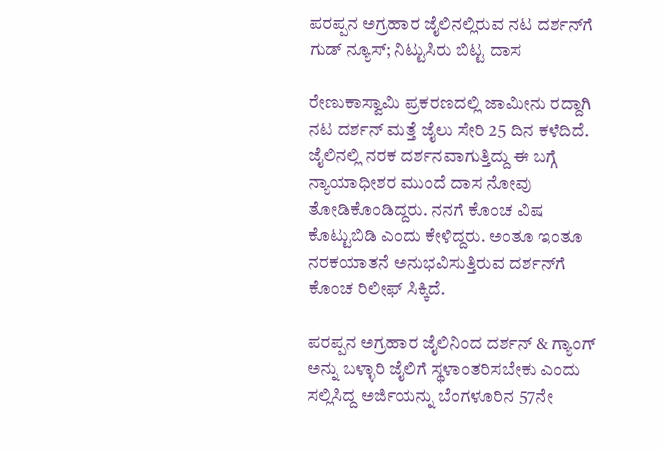ಪರಪ್ಪನ ಅಗ್ರಹಾರ ಜೈಲಿನಲ್ಲಿರುವ ನಟ ದರ್ಶನ್‌ಗೆ ಗುಡ್‌ ನ್ಯೂಸ್; ನಿಟ್ಟುಸಿರು ಬಿಟ್ಟ ದಾಸ

ರೇಣುಕಾಸ್ವಾಮಿ ಪ್ರಕರಣದಲ್ಲಿ ಜಾಮೀನು ರದ್ದಾಗಿ ನಟ ದರ್ಶನ್ ಮತ್ತೆ ಜೈಲು ಸೇರಿ 25 ದಿನ ಕಳೆದಿದೆ. ಜೈಲಿನಲ್ಲಿ ನರಕ ದರ್ಶನವಾಗುತ್ತಿದ್ದು ಈ ಬಗ್ಗೆ ನ್ಯಾಯಾಧೀಶರ ಮುಂದೆ ದಾಸ ನೋವು ತೋಡಿಕೊಂಡಿದ್ದರು. ನನಗೆ ಕೊಂಚ ವಿಷ ಕೊಟ್ಟುಬಿಡಿ ಎಂದು ಕೇಳಿದ್ದರು. ಅಂತೂ ಇಂತೂ ನರಕಯಾತನೆ ಅನುಭವಿಸುತ್ತಿರುವ ದರ್ಶನ್‌ಗೆ ಕೊಂಚ ರಿಲೀಫ್ ಸಿಕ್ಕಿದೆ.

ಪರಪ್ಪನ ಅಗ್ರಹಾರ ಜೈಲಿನಿಂದ ದರ್ಶನ್ & ಗ್ಯಾಂಗ್ ಅನ್ನು ಬಳ್ಳಾರಿ ಜೈಲಿಗೆ ಸ್ಥಳಾಂತರಿಸಬೇಕು ಎಂದು ಸಲ್ಲಿಸಿದ್ದ ಅರ್ಜಿಯನ್ನು ಬೆಂಗಳೂರಿನ 57ನೇ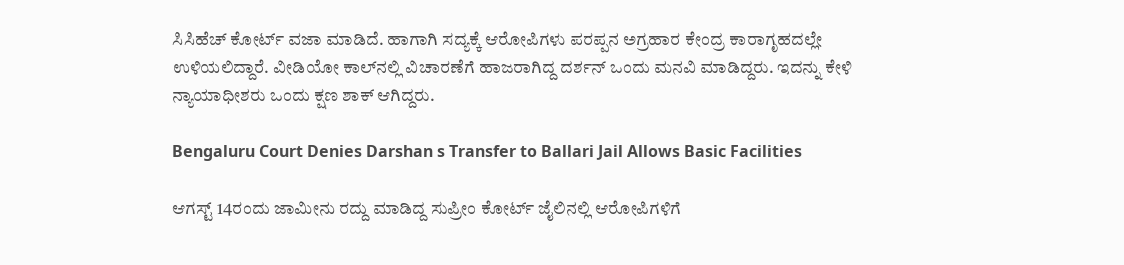ಸಿಸಿಹೆಚ್ ಕೋರ್ಟ್ ವಜಾ ಮಾಡಿದೆ. ಹಾಗಾಗಿ ಸದ್ಯಕ್ಕೆ ಆರೋಪಿಗಳು ಪರಪ್ಪನ ಅಗ್ರಹಾರ ಕೇಂದ್ರ ಕಾರಾಗೃಹದಲ್ಲೇ ಉಳಿಯಲಿದ್ದಾರೆ. ವೀಡಿಯೋ ಕಾಲ್‌ನಲ್ಲಿ ವಿಚಾರಣೆಗೆ ಹಾಜರಾಗಿದ್ದ ದರ್ಶನ್ ಒಂದು ಮನವಿ ಮಾಡಿದ್ದರು. ಇದನ್ನು ಕೇಳಿ ನ್ಯಾಯಾಧೀಶರು ಒಂದು ಕ್ಷಣ ಶಾಕ್ ಆಗಿದ್ದರು.

Bengaluru Court Denies Darshan s Transfer to Ballari Jail Allows Basic Facilities

ಆಗಸ್ಟ್ 14ರಂದು ಜಾಮೀನು ರದ್ದು ಮಾಡಿದ್ದ ಸುಪ್ರೀಂ ಕೋರ್ಟ್ ಜೈಲಿನಲ್ಲಿ ಆರೋಪಿಗಳಿಗೆ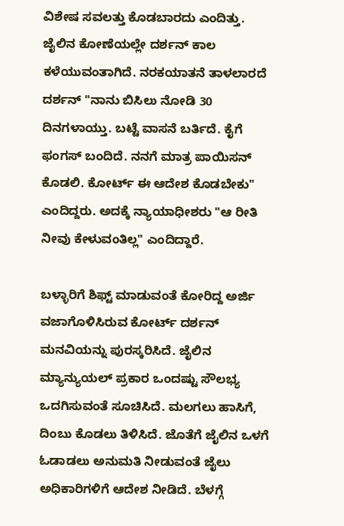ವಿಶೇಷ ಸವಲತ್ತು ಕೊಡಬಾರದು ಎಂದಿತ್ತು. ಜೈಲಿನ ಕೋಣೆಯಲ್ಲೇ ದರ್ಶನ್ ಕಾಲ ಕಳೆಯುವಂತಾಗಿದೆ. ನರಕಯಾತನೆ ತಾಳಲಾರದೆ ದರ್ಶನ್ "ನಾನು ಬಿಸಿಲು ನೋಡಿ 30 ದಿನಗಳಾಯ್ತು. ಬಟ್ಟೆ ವಾಸನೆ ಬರ್ತಿದೆ. ಕೈಗೆ ಫಂಗಸ್ ಬಂದಿದೆ. ನನಗೆ ಮಾತ್ರ ಪಾಯಿಸನ್ ಕೊಡಲಿ. ಕೋರ್ಟ್ ಈ ಆದೇಶ ಕೊಡಬೇಕು" ಎಂದಿದ್ದರು. ಅದಕ್ಕೆ ನ್ಯಾಯಾಧೀಶರು "ಆ ರೀತಿ ನೀವು ಕೇಳುವಂತಿಲ್ಲ" ಎಂದಿದ್ದಾರೆ.

ಬಳ್ಳಾರಿಗೆ ಶಿಫ್ಟ್ ಮಾಡುವಂತೆ ಕೋರಿದ್ದ ಅರ್ಜಿ ವಜಾಗೊಳಿಸಿರುವ ಕೋರ್ಟ್ ದರ್ಶನ್ ಮನವಿಯನ್ನು ಪುರಸ್ಕರಿಸಿದೆ. ಜೈಲಿನ ಮ್ಯಾನ್ಯುಯಲ್ ಪ್ರಕಾರ ಒಂದಷ್ಟು ಸೌಲಭ್ಯ ಒದಗಿಸುವಂತೆ ಸೂಚಿಸಿದೆ. ಮಲಗಲು ಹಾಸಿಗೆ, ದಿಂಬು ಕೊಡಲು ತಿಳಿಸಿದೆ. ಜೊತೆಗೆ ಜೈಲಿನ ಒಳಗೆ ಓಡಾಡಲು ಅನುಮತಿ ನೀಡುವಂತೆ ಜೈಲು ಅಧಿಕಾರಿಗಳಿಗೆ ಆದೇಶ ನೀಡಿದೆ. ಬೆಳಗ್ಗೆ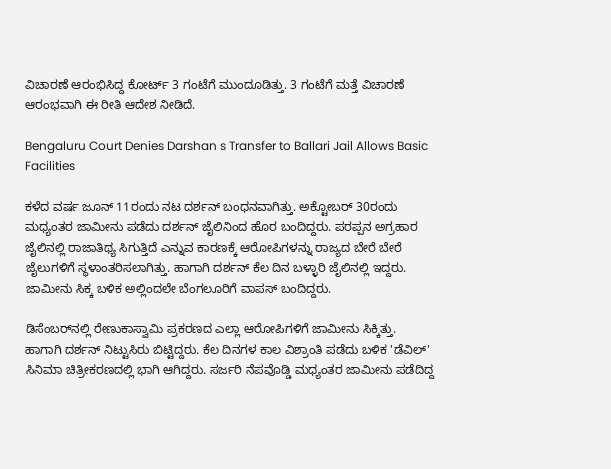ವಿಚಾರಣೆ ಆರಂಭಿಸಿದ್ದ ಕೋರ್ಟ್ 3 ಗಂಟೆಗೆ ಮುಂದೂಡಿತ್ತು. 3 ಗಂಟೆಗೆ ಮತ್ತೆ ವಿಚಾರಣೆ ಆರಂಭವಾಗಿ ಈ ರೀತಿ ಆದೇಶ ನೀಡಿದೆ.

Bengaluru Court Denies Darshan s Transfer to Ballari Jail Allows Basic Facilities

ಕಳೆದ ವರ್ಷ ಜೂನ್ 11ರಂದು ನಟ ದರ್ಶನ್ ಬಂಧನವಾಗಿತ್ತು. ಅಕ್ಟೋಬರ್ 30ರಂದು ಮಧ್ಯಂತರ ಜಾಮೀನು ಪಡೆದು ದರ್ಶನ್ ಜೈಲಿನಿಂದ ಹೊರ ಬಂದಿದ್ದರು. ಪರಪ್ಪನ ಅಗ್ರಹಾರ ಜೈಲಿನಲ್ಲಿ ರಾಜಾತಿಥ್ಯ ಸಿಗುತ್ತಿದೆ ಎನ್ನುವ ಕಾರಣಕ್ಕೆ ಆರೋಪಿಗಳನ್ನು ರಾಜ್ಯದ ಬೇರೆ ಬೇರೆ ಜೈಲುಗಳಿಗೆ ಸ್ಥಳಾಂತರಿಸಲಾಗಿತ್ತು. ಹಾಗಾಗಿ ದರ್ಶನ್ ಕೆಲ ದಿನ ಬಳ್ಳಾರಿ ಜೈಲಿನಲ್ಲಿ ಇದ್ದರು. ಜಾಮೀನು ಸಿಕ್ಕ ಬಳಿಕ ಅಲ್ಲಿಂದಲೇ ಬೆಂಗಲೂರಿಗೆ ವಾಪಸ್ ಬಂದಿದ್ದರು.

ಡಿಸೆಂಬರ್‌ನಲ್ಲಿ ರೇಣುಕಾಸ್ವಾಮಿ ಪ್ರಕರಣದ ಎಲ್ಲಾ ಆರೋಪಿಗಳಿಗೆ ಜಾಮೀನು ಸಿಕ್ಕಿತ್ತು. ಹಾಗಾಗಿ ದರ್ಶನ್ ನಿಟ್ಟುಸಿರು ಬಿಟ್ಟಿದ್ದರು. ಕೆಲ ದಿನಗಳ ಕಾಲ ವಿಶ್ರಾಂತಿ ಪಡೆದು ಬಳಿಕ 'ಡೆವಿಲ್' ಸಿನಿಮಾ ಚಿತ್ರೀಕರಣದಲ್ಲಿ ಭಾಗಿ ಆಗಿದ್ದರು. ಸರ್ಜರಿ ನೆಪವೊಡ್ಡಿ ಮಧ್ಯಂತರ ಜಾಮೀನು ಪಡೆದಿದ್ದ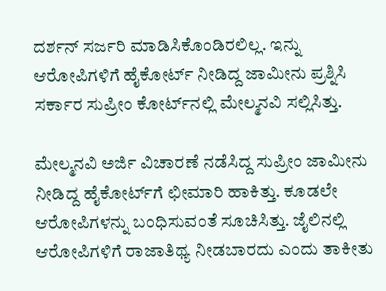ದರ್ಶನ್ ಸರ್ಜರಿ ಮಾಡಿಸಿಕೊಂಡಿರಲಿಲ್ಲ. ಇನ್ನು ಆರೋಪಿಗಳಿಗೆ ಹೈಕೋರ್ಟ್ ನೀಡಿದ್ದ ಜಾಮೀನು ಪ್ರಶ್ನಿಸಿ ಸರ್ಕಾರ ಸುಪ್ರೀಂ ಕೋರ್ಟ್‌ನಲ್ಲಿ ಮೇಲ್ಮನವಿ ಸಲ್ಲಿಸಿತ್ತು.

ಮೇಲ್ಮನವಿ ಅರ್ಜಿ ವಿಚಾರಣೆ ನಡೆಸಿದ್ದ ಸುಪ್ರೀಂ ಜಾಮೀನು ನೀಡಿದ್ದ ಹೈಕೋರ್ಟ್‌ಗೆ ಛೀಮಾರಿ ಹಾಕಿತ್ತು. ಕೂಡಲೇ ಆರೋಪಿಗಳನ್ನು ಬಂಧಿಸುವಂತೆ ಸೂಚಿಸಿತ್ತು. ಜೈಲಿನಲ್ಲಿ ಆರೋಪಿಗಳಿಗೆ ರಾಜಾತಿಥ್ಯ ನೀಡಬಾರದು ಎಂದು ತಾಕೀತು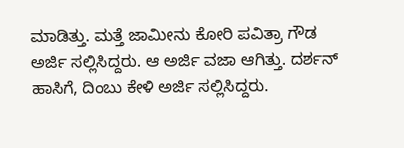ಮಾಡಿತ್ತು. ಮತ್ತೆ ಜಾಮೀನು ಕೋರಿ ಪವಿತ್ರಾ ಗೌಡ ಅರ್ಜಿ ಸಲ್ಲಿಸಿದ್ದರು. ಆ ಅರ್ಜಿ ವಜಾ ಆಗಿತ್ತು. ದರ್ಶನ್ ಹಾಸಿಗೆ, ದಿಂಬು ಕೇಳಿ ಅರ್ಜಿ ಸಲ್ಲಿಸಿದ್ದರು.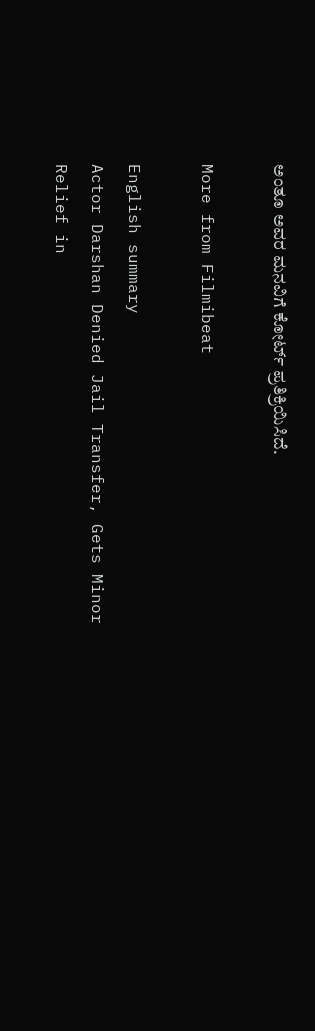ಅಂತೂ ಅವರ ಮನವಿಗೆ ಕೋರ್ಟ್ ಪ್ರತಿಕ್ರಿಯಿಸಿದೆ.

More from Filmibeat

English summary
Actor Darshan Denied Jail Transfer, Gets Minor Relief in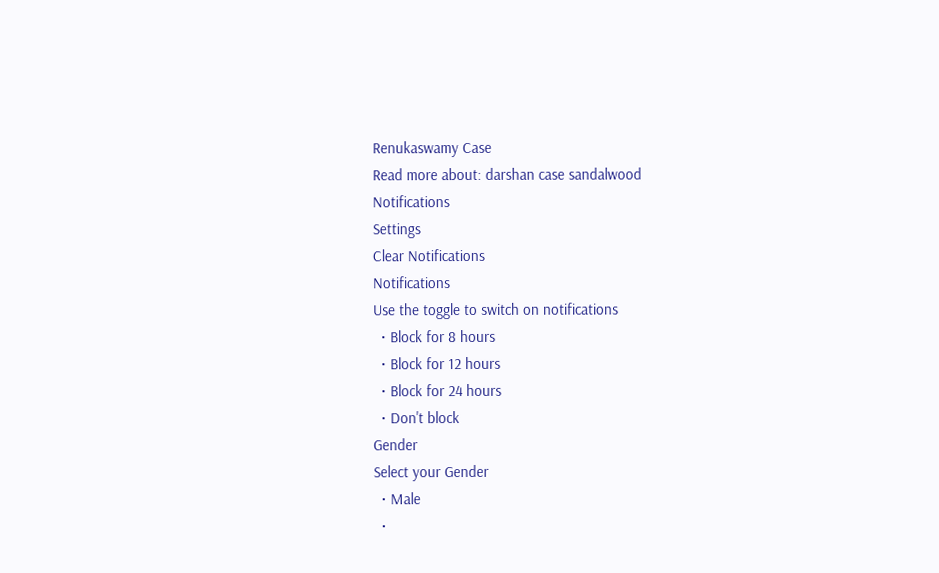Renukaswamy Case
Read more about: darshan case sandalwood
Notifications
Settings
Clear Notifications
Notifications
Use the toggle to switch on notifications
  • Block for 8 hours
  • Block for 12 hours
  • Block for 24 hours
  • Don't block
Gender
Select your Gender
  • Male
  •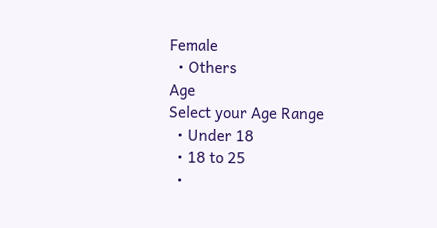Female
  • Others
Age
Select your Age Range
  • Under 18
  • 18 to 25
  •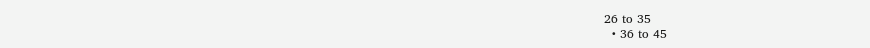26 to 35
  • 36 to 45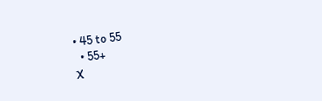• 45 to 55
  • 55+
X